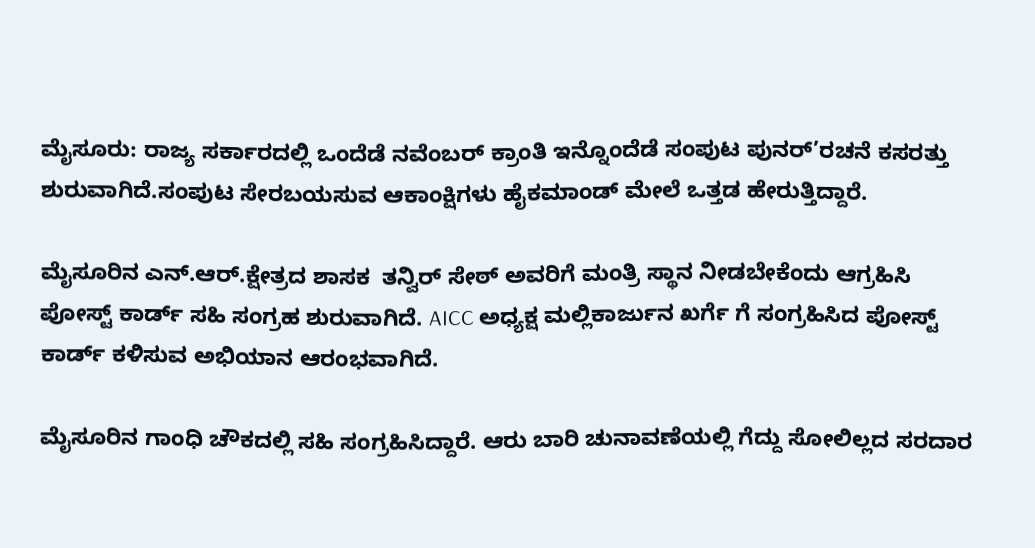ಮೈಸೂರು: ರಾಜ್ಯ ಸರ್ಕಾರದಲ್ಲಿ ಒಂದೆಡೆ ನವೆಂಬರ್ ಕ್ರಾಂತಿ ಇನ್ನೊಂದೆಡೆ ಸಂಪುಟ ಪುನರ್’ರಚನೆ ಕಸರತ್ತು ಶುರುವಾಗಿದೆ.ಸಂಪುಟ ಸೇರಬಯಸುವ ಆಕಾಂಕ್ಷಿಗಳು ಹೈಕಮಾಂಡ್ ಮೇಲೆ ಒತ್ತಡ ಹೇರುತ್ತಿದ್ದಾರೆ.

ಮೈಸೂರಿನ ಎನ್.ಆರ್.ಕ್ಷೇತ್ರದ ಶಾಸಕ  ತನ್ವಿರ್ ಸೇಠ್ ಅವರಿಗೆ ಮಂತ್ರಿ ಸ್ಥಾನ ನೀಡಬೇಕೆಂದು ಆಗ್ರಹಿಸಿ ಪೋಸ್ಟ್ ಕಾರ್ಡ್ ಸಹಿ ಸಂಗ್ರಹ ಶುರುವಾಗಿದೆ. AICC ಅಧ್ಯಕ್ಷ ಮಲ್ಲಿಕಾರ್ಜುನ ಖರ್ಗೆ ಗೆ ಸಂಗ್ರಹಿಸಿದ ಪೋಸ್ಟ್ ಕಾರ್ಡ್ ಕಳಿಸುವ ಅಭಿಯಾನ ಆರಂಭವಾಗಿದೆ.

ಮೈಸೂರಿನ ಗಾಂಧಿ ಚೌಕದಲ್ಲಿ ಸಹಿ ಸಂಗ್ರಹಿಸಿದ್ದಾರೆ. ಆರು ಬಾರಿ ಚುನಾವಣೆಯಲ್ಲಿ ಗೆದ್ದು ಸೋಲಿಲ್ಲದ ಸರದಾರ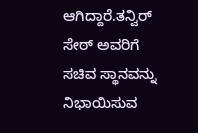ಆಗಿದ್ದಾರೆ.ತನ್ವಿರ್ ಸೇಠ್ ಅವರಿಗೆ ಸಚಿವ ಸ್ಥಾನವನ್ನು ನಿಭಾಯಿಸುವ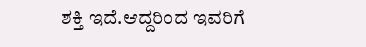ಶಕ್ತಿ ಇದೆ.ಆದ್ದರಿಂದ ಇವರಿಗೆ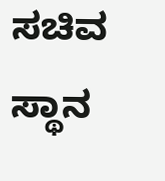ಸಚಿವ ಸ್ಥಾನ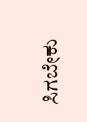ಸಿಗಬೇಕು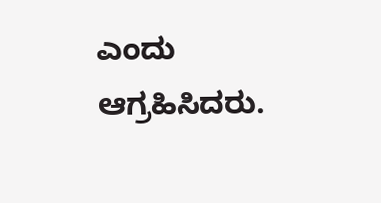ಎಂದು ಆಗ್ರಹಿಸಿದರು.